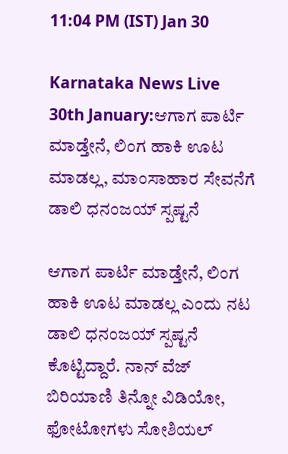11:04 PM (IST) Jan 30

Karnataka News Live 30th January:ಆಗಾಗ ಪಾರ್ಟಿ ಮಾಡ್ತೇನೆ, ಲಿಂಗ ಹಾಕಿ ಊಟ ಮಾಡಲ್ಲ, ಮಾಂಸಾಹಾರ ಸೇವನೆಗೆ ಡಾಲಿ ಧನಂಜಯ್ ಸ್ಪಷ್ಟನೆ

ಆಗಾಗ ಪಾರ್ಟಿ ಮಾಡ್ತೇನೆ, ಲಿಂಗ ಹಾಕಿ ಊಟ ಮಾಡಲ್ಲ ಎಂದು ನಟ ಡಾಲಿ ಧನಂಜಯ್ ಸ್ಪಷ್ಟನೆ ಕೊಟ್ಟಿದ್ದಾರೆ. ನಾನ್ ವೆಜ್ ಬಿರಿಯಾಣಿ ತಿನ್ನೋ ವಿಡಿಯೋ, ಫೋಟೋಗಳು ಸೋಶಿಯಲ್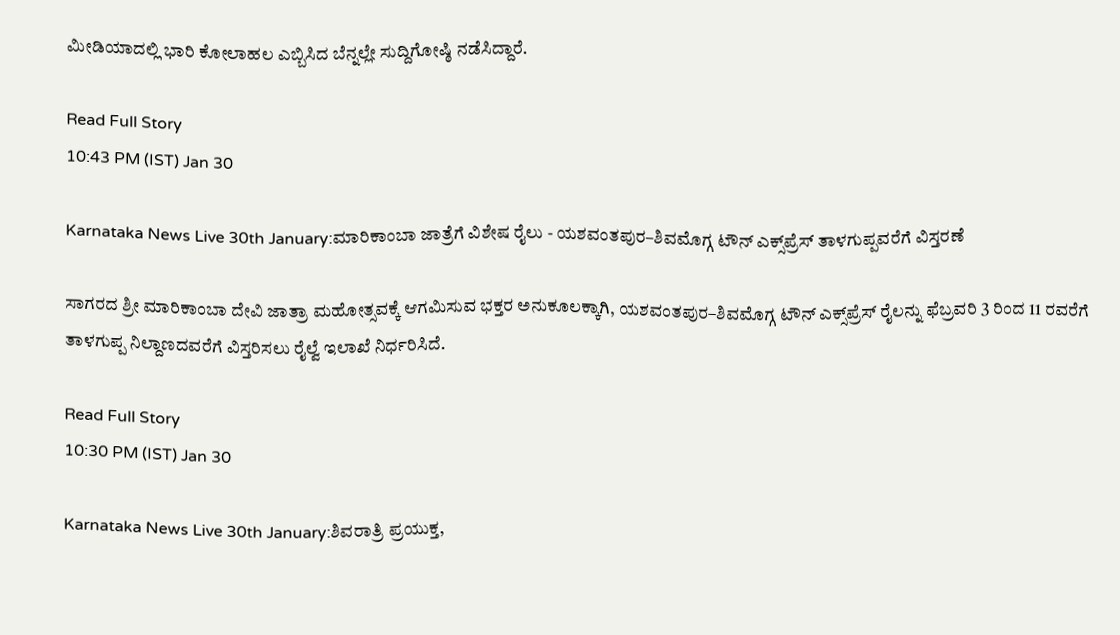ಮೀಡಿಯಾದಲ್ಲಿ ಭಾರಿ ಕೋಲಾಹಲ ಎಬ್ಬಿಸಿದ ಬೆನ್ನಲ್ಲೇ ಸುದ್ದಿಗೋಷ್ಠಿ ನಡೆಸಿದ್ದಾರೆ.

Read Full Story
10:43 PM (IST) Jan 30

Karnataka News Live 30th January:ಮಾರಿಕಾಂಬಾ ಜಾತ್ರೆಗೆ ವಿಶೇಷ ರೈಲು - ಯಶವಂತಪುರ–ಶಿವಮೊಗ್ಗ ಟೌನ್ ಎಕ್ಸ್‌ಪ್ರೆಸ್ ತಾಳಗುಪ್ಪವರೆಗೆ ವಿಸ್ತರಣೆ

ಸಾಗರದ ಶ್ರೀ ಮಾರಿಕಾಂಬಾ ದೇವಿ ಜಾತ್ರಾ ಮಹೋತ್ಸವಕ್ಕೆ ಆಗಮಿಸುವ ಭಕ್ತರ ಅನುಕೂಲಕ್ಕಾಗಿ, ಯಶವಂತಪುರ–ಶಿವಮೊಗ್ಗ ಟೌನ್ ಎಕ್ಸ್‌ಪ್ರೆಸ್ ರೈಲನ್ನು ಫೆಬ್ರವರಿ 3 ರಿಂದ 11 ರವರೆಗೆ ತಾಳಗುಪ್ಪ ನಿಲ್ದಾಣದವರೆಗೆ ವಿಸ್ತರಿಸಲು ರೈಲ್ವೆ ಇಲಾಖೆ ನಿರ್ಧರಿಸಿದೆ.

Read Full Story
10:30 PM (IST) Jan 30

Karnataka News Live 30th January:ಶಿವರಾತ್ರಿ ಪ್ರಯುಕ್ತ,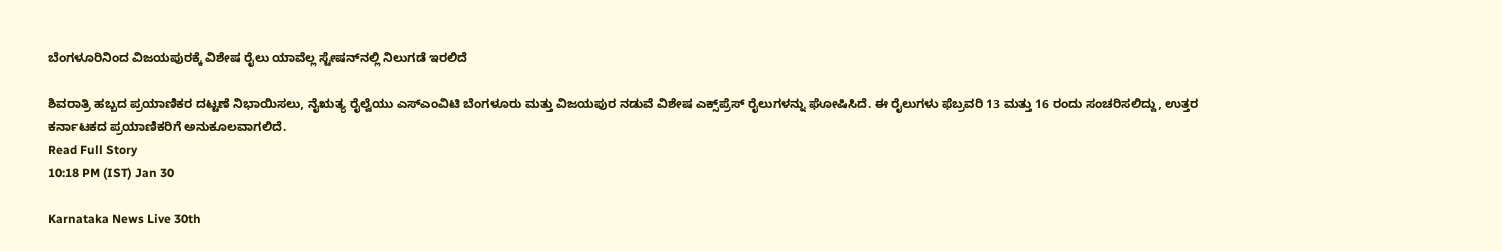ಬೆಂಗಳೂರಿನಿಂದ ವಿಜಯಪುರಕ್ಕೆ ವಿಶೇಷ ರೈಲು ಯಾವೆಲ್ಲ ಸ್ಟೇಷನ್‌ನಲ್ಲಿ ನಿಲುಗಡೆ ಇರಲಿದೆ

ಶಿವರಾತ್ರಿ ಹಬ್ಬದ ಪ್ರಯಾಣಿಕರ ದಟ್ಟಣೆ ನಿಭಾಯಿಸಲು, ನೈಋತ್ಯ ರೈಲ್ವೆಯು ಎಸ್ಎಂವಿಟಿ ಬೆಂಗಳೂರು ಮತ್ತು ವಿಜಯಪುರ ನಡುವೆ ವಿಶೇಷ ಎಕ್ಸ್‌ಪ್ರೆಸ್ ರೈಲುಗಳನ್ನು ಘೋಷಿಸಿದೆ. ಈ ರೈಲುಗಳು ಫೆಬ್ರವರಿ 13 ಮತ್ತು 16 ರಂದು ಸಂಚರಿಸಲಿದ್ದು, ಉತ್ತರ ಕರ್ನಾಟಕದ ಪ್ರಯಾಣಿಕರಿಗೆ ಅನುಕೂಲವಾಗಲಿದೆ.
Read Full Story
10:18 PM (IST) Jan 30

Karnataka News Live 30th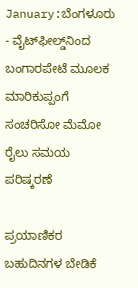January:ಬೆಂಗಳೂರು - ವೈಟ್‌ಫೀಲ್ಡ್‌ನಿಂದ ಬಂಗಾರಪೇಟೆ ಮೂಲಕ ಮಾರಿಕುಪ್ಪಂಗೆ ಸಂಚರಿಸೋ ಮೆಮೋ ರೈಲು ಸಮಯ ಪರಿಷ್ಕರಣೆ

ಪ್ರಯಾಣಿಕರ ಬಹುದಿನಗಳ ಬೇಡಿಕೆ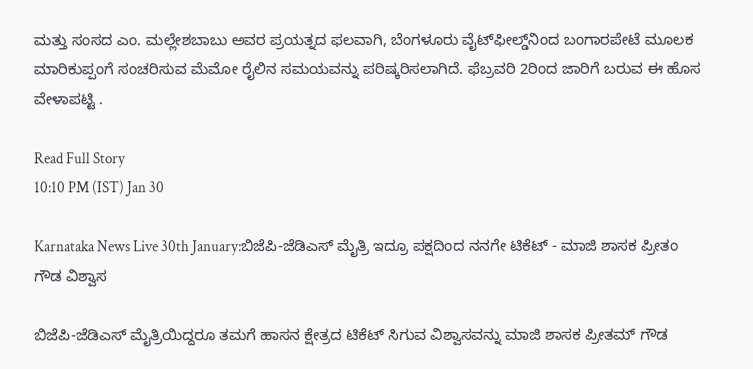ಮತ್ತು ಸಂಸದ ಎಂ. ಮಲ್ಲೇಶಬಾಬು ಅವರ ಪ್ರಯತ್ನದ ಫಲವಾಗಿ, ಬೆಂಗಳೂರು ವೈಟ್‌ಫೀಲ್ಡ್‌ನಿಂದ ಬಂಗಾರಪೇಟೆ ಮೂಲಕ ಮಾರಿಕುಪ್ಪಂಗೆ ಸಂಚರಿಸುವ ಮೆಮೋ ರೈಲಿನ ಸಮಯವನ್ನು ಪರಿಷ್ಕರಿಸಲಾಗಿದೆ. ಫೆಬ್ರವರಿ 2ರಿಂದ ಜಾರಿಗೆ ಬರುವ ಈ ಹೊಸ ವೇಳಾಪಟ್ಟಿ .

Read Full Story
10:10 PM (IST) Jan 30

Karnataka News Live 30th January:ಬಿಜೆಪಿ-ಜೆಡಿಎಸ್ ಮೈತ್ರಿ ಇದ್ರೂ ಪಕ್ಷದಿಂದ ನನಗೇ ಟಿಕೆಟ್ - ಮಾಜಿ ಶಾಸಕ ಪ್ರೀತಂ ಗೌಡ ವಿಶ್ವಾಸ

ಬಿಜೆಪಿ-ಜೆಡಿಎಸ್ ಮೈತ್ರಿಯಿದ್ದರೂ ತಮಗೆ ಹಾಸನ ಕ್ಷೇತ್ರದ ಟಿಕೆಟ್ ಸಿಗುವ ವಿಶ್ವಾಸವನ್ನು ಮಾಜಿ ಶಾಸಕ ಪ್ರೀತಮ್ ಗೌಡ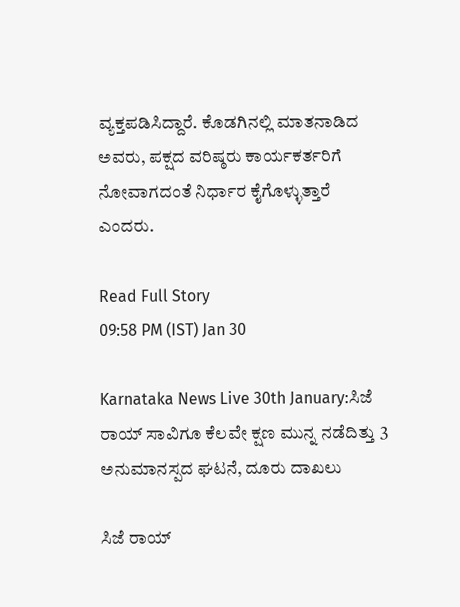ವ್ಯಕ್ತಪಡಿಸಿದ್ದಾರೆ. ಕೊಡಗಿನಲ್ಲಿ ಮಾತನಾಡಿದ ಅವರು, ಪಕ್ಷದ ವರಿಷ್ಠರು ಕಾರ್ಯಕರ್ತರಿಗೆ ನೋವಾಗದಂತೆ ನಿರ್ಧಾರ ಕೈಗೊಳ್ಳುತ್ತಾರೆ ಎಂದರು.

Read Full Story
09:58 PM (IST) Jan 30

Karnataka News Live 30th January:ಸಿಜೆ ರಾಯ್ ಸಾವಿಗೂ ಕೆಲವೇ ಕ್ಷಣ ಮುನ್ನ ನಡೆದಿತ್ತು 3 ಅನುಮಾನಸ್ಪದ ಘಟನೆ, ದೂರು ದಾಖಲು

ಸಿಜೆ ರಾಯ್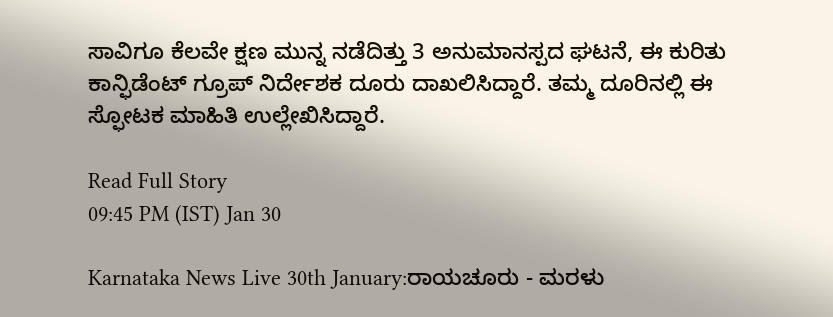ಸಾವಿಗೂ ಕೆಲವೇ ಕ್ಷಣ ಮುನ್ನ ನಡೆದಿತ್ತು 3 ಅನುಮಾನಸ್ಪದ ಘಟನೆ, ಈ ಕುರಿತು ಕಾನ್ಫಿಡೆಂಟ್ ಗ್ರೂಪ್ ನಿರ್ದೇಶಕ ದೂರು ದಾಖಲಿಸಿದ್ದಾರೆ. ತಮ್ಮ ದೂರಿನಲ್ಲಿ ಈ ಸ್ಫೋಟಕ ಮಾಹಿತಿ ಉಲ್ಲೇಖಿಸಿದ್ದಾರೆ.

Read Full Story
09:45 PM (IST) Jan 30

Karnataka News Live 30th January:ರಾಯಚೂರು - ಮರಳು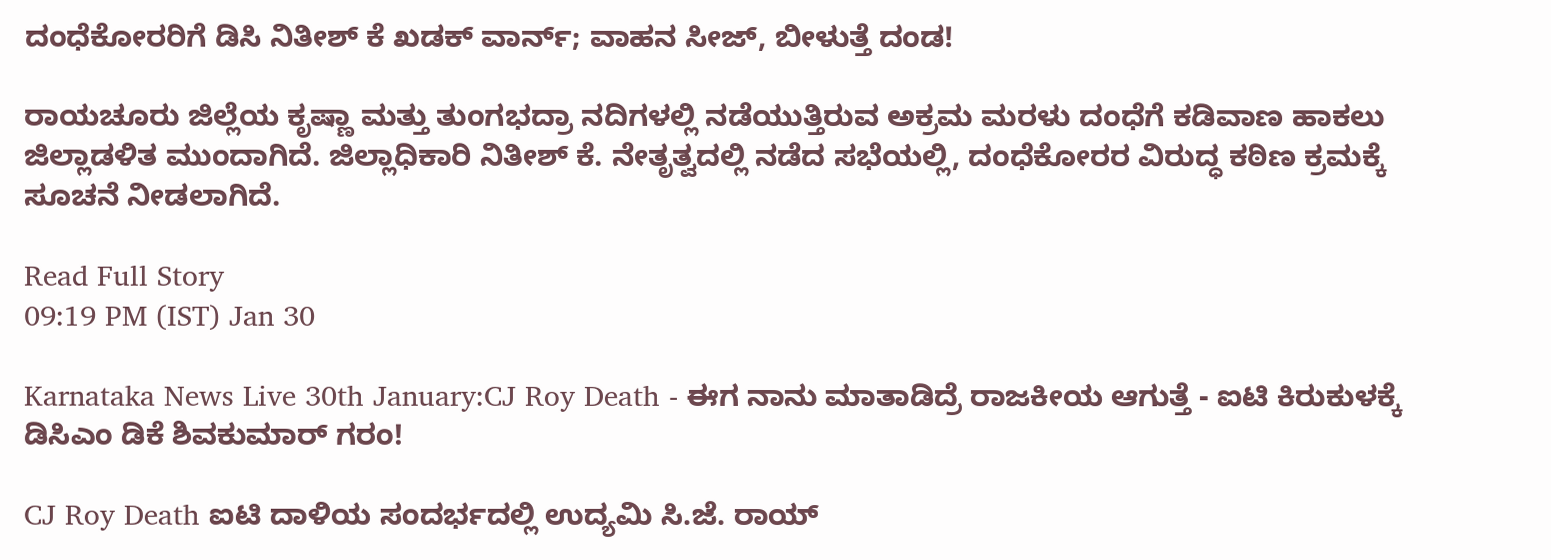ದಂಧೆಕೋರರಿಗೆ ಡಿಸಿ ನಿತೀಶ್‌ ಕೆ ಖಡಕ್ ವಾರ್ನ್; ವಾಹನ ಸೀಜ್, ಬೀಳುತ್ತೆ ದಂಡ!

ರಾಯಚೂರು ಜಿಲ್ಲೆಯ ಕೃಷ್ಣಾ ಮತ್ತು ತುಂಗಭದ್ರಾ ನದಿಗಳಲ್ಲಿ ನಡೆಯುತ್ತಿರುವ ಅಕ್ರಮ ಮರಳು ದಂಧೆಗೆ ಕಡಿವಾಣ ಹಾಕಲು ಜಿಲ್ಲಾಡಳಿತ ಮುಂದಾಗಿದೆ. ಜಿಲ್ಲಾಧಿಕಾರಿ ನಿತೀಶ್ ಕೆ. ನೇತೃತ್ವದಲ್ಲಿ ನಡೆದ ಸಭೆಯಲ್ಲಿ, ದಂಧೆಕೋರರ ವಿರುದ್ಧ ಕಠಿಣ ಕ್ರಮಕ್ಕೆ ಸೂಚನೆ ನೀಡಲಾಗಿದೆ.

Read Full Story
09:19 PM (IST) Jan 30

Karnataka News Live 30th January:CJ Roy Death - ಈಗ ನಾನು ಮಾತಾಡಿದ್ರೆ ರಾಜಕೀಯ ಆಗುತ್ತೆ - ಐಟಿ ಕಿರುಕುಳಕ್ಕೆ ಡಿಸಿಎಂ ಡಿಕೆ ಶಿವಕುಮಾರ್ ಗರಂ!

CJ Roy Death ಐಟಿ ದಾಳಿಯ ಸಂದರ್ಭದಲ್ಲಿ ಉದ್ಯಮಿ ಸಿ.ಜೆ. ರಾಯ್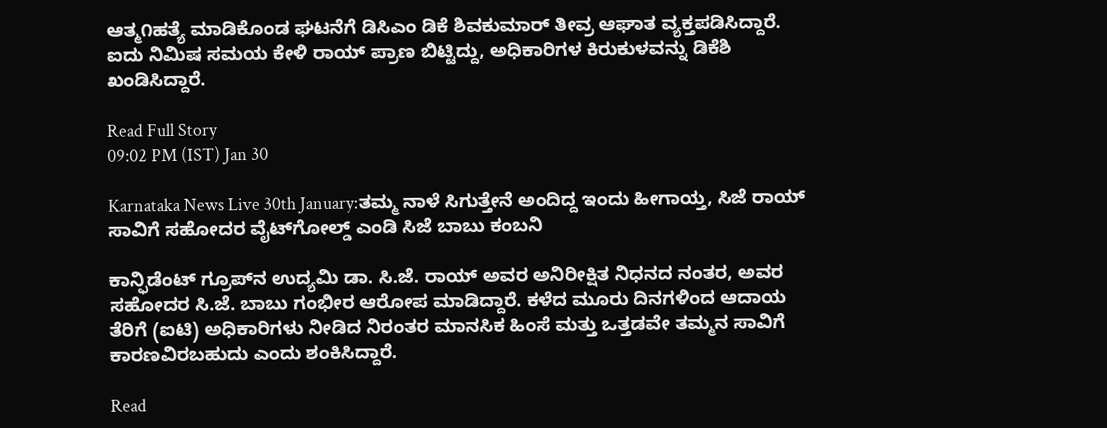ಆತ್ಮ೧ಹತ್ಯೆ ಮಾಡಿಕೊಂಡ ಘಟನೆಗೆ ಡಿಸಿಎಂ ಡಿಕೆ ಶಿವಕುಮಾರ್ ತೀವ್ರ ಆಘಾತ ವ್ಯಕ್ತಪಡಿಸಿದ್ದಾರೆ. ಐದು ನಿಮಿಷ ಸಮಯ ಕೇಳಿ ರಾಯ್ ಪ್ರಾಣ ಬಿಟ್ಟಿದ್ದು, ಅಧಿಕಾರಿಗಳ ಕಿರುಕುಳವನ್ನು ಡಿಕೆಶಿ ಖಂಡಿಸಿದ್ದಾರೆ.

Read Full Story
09:02 PM (IST) Jan 30

Karnataka News Live 30th January:ತಮ್ಮ ನಾಳೆ ಸಿಗುತ್ತೇನೆ ಅಂದಿದ್ದ ಇಂದು ಹೀಗಾಯ್ತ, ಸಿಜೆ ರಾಯ್ ಸಾವಿಗೆ ಸಹೋದರ ವೈಟ್‌ಗೋಲ್ಡ್ ಎಂಡಿ ಸಿಜೆ ಬಾಬು ಕಂಬನಿ

ಕಾನ್ಫಿಡೆಂಟ್ ಗ್ರೂಪ್‌ನ ಉದ್ಯಮಿ ಡಾ. ಸಿ.ಜೆ. ರಾಯ್ ಅವರ ಅನಿರೀಕ್ಷಿತ ನಿಧನದ ನಂತರ, ಅವರ ಸಹೋದರ ಸಿ.ಜೆ. ಬಾಬು ಗಂಭೀರ ಆರೋಪ ಮಾಡಿದ್ದಾರೆ. ಕಳೆದ ಮೂರು ದಿನಗಳಿಂದ ಆದಾಯ ತೆರಿಗೆ (ಐಟಿ) ಅಧಿಕಾರಿಗಳು ನೀಡಿದ ನಿರಂತರ ಮಾನಸಿಕ ಹಿಂಸೆ ಮತ್ತು ಒತ್ತಡವೇ ತಮ್ಮನ ಸಾವಿಗೆ ಕಾರಣವಿರಬಹುದು ಎಂದು ಶಂಕಿಸಿದ್ದಾರೆ.

Read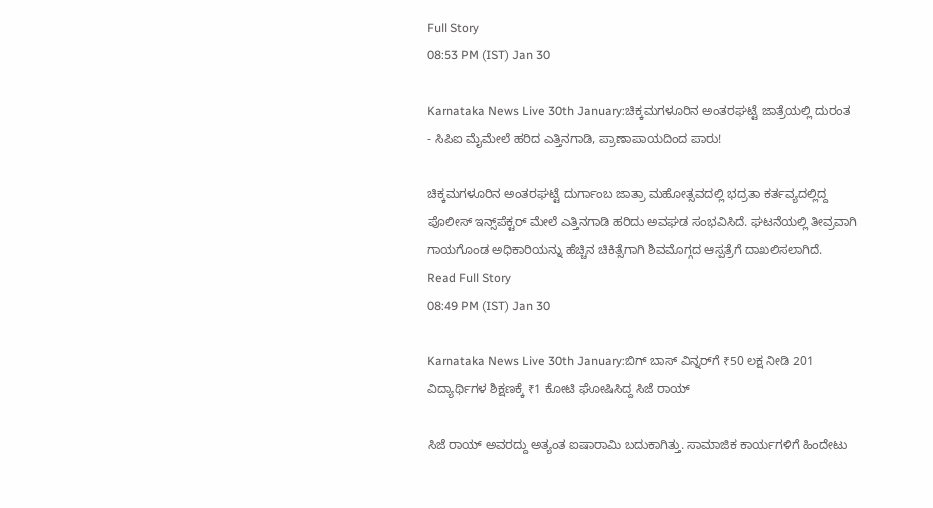Full Story
08:53 PM (IST) Jan 30

Karnataka News Live 30th January:ಚಿಕ್ಕಮಗಳೂರಿನ ಅಂತರಘಟ್ಟೆ ಜಾತ್ರೆಯಲ್ಲಿ ದುರಂತ - ಸಿಪಿಐ ಮೈಮೇಲೆ ಹರಿದ ಎತ್ತಿನಗಾಡಿ, ಪ್ರಾಣಾಪಾಯದಿಂದ ಪಾರು!

ಚಿಕ್ಕಮಗಳೂರಿನ ಅಂತರಘಟ್ಟೆ ದುರ್ಗಾಂಬ ಜಾತ್ರಾ ಮಹೋತ್ಸವದಲ್ಲಿ ಭದ್ರತಾ ಕರ್ತವ್ಯದಲ್ಲಿದ್ದ ಪೊಲೀಸ್ ಇನ್ಸ್‌ಪೆಕ್ಟರ್ ಮೇಲೆ ಎತ್ತಿನಗಾಡಿ ಹರಿದು ಅವಘಡ ಸಂಭವಿಸಿದೆ. ಘಟನೆಯಲ್ಲಿ ತೀವ್ರವಾಗಿ ಗಾಯಗೊಂಡ ಅಧಿಕಾರಿಯನ್ನು ಹೆಚ್ಚಿನ ಚಿಕಿತ್ಸೆಗಾಗಿ ಶಿವಮೊಗ್ಗದ ಆಸ್ಪತ್ರೆಗೆ ದಾಖಲಿಸಲಾಗಿದೆ.
Read Full Story
08:49 PM (IST) Jan 30

Karnataka News Live 30th January:ಬಿಗ್ ಬಾಸ್ ವಿನ್ನರ್‌ಗೆ ₹50 ಲಕ್ಷ ನೀಡಿ 201 ವಿದ್ಯಾರ್ಥಿಗಳ ಶಿಕ್ಷಣಕ್ಕೆ ₹1 ಕೋಟಿ ಘೋಷಿಸಿದ್ದ ಸಿಜೆ ರಾಯ್

ಸಿಜೆ ರಾಯ್ ಅವರದ್ದು ಅತ್ಯಂತ ಐಷಾರಾಮಿ ಬದುಕಾಗಿತ್ತು. ಸಾಮಾಜಿಕ ಕಾರ್ಯಗಳಿಗೆ ಹಿಂದೇಟು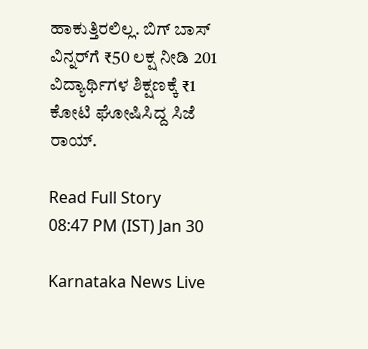ಹಾಕುತ್ತಿರಲಿಲ್ಲ. ಬಿಗ್ ಬಾಸ್ ವಿನ್ನರ್‌ಗೆ ₹50 ಲಕ್ಷ ನೀಡಿ 201 ವಿದ್ಯಾರ್ಥಿಗಳ ಶಿಕ್ಷಣಕ್ಕೆ ₹1 ಕೋಟಿ ಘೋಷಿಸಿದ್ದ ಸಿಜೆ ರಾಯ್.

Read Full Story
08:47 PM (IST) Jan 30

Karnataka News Live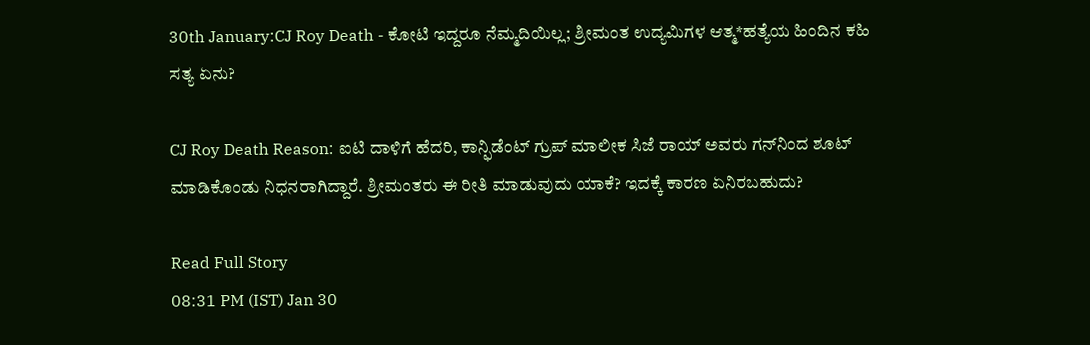30th January:CJ Roy Death - ಕೋಟಿ ಇದ್ದರೂ ನೆಮ್ಮದಿಯಿಲ್ಲ; ಶ್ರೀಮಂತ ಉದ್ಯಮಿಗಳ ಆತ್ಮ*ಹತ್ಯೆಯ ಹಿಂದಿನ ಕಹಿ ಸತ್ಯ ಏನು?

CJ Roy Death Reason: ಐಟಿ ದಾಳಿಗೆ ಹೆದರಿ, ಕಾನ್ಫಿಡೆಂಟ್‌ ಗ್ರುಪ್‌ ಮಾಲೀಕ ಸಿಜೆ ರಾಯ್‌ ಅವರು ಗನ್‌ನಿಂದ ಶೂಟ್‌ ಮಾಡಿಕೊಂಡು ನಿಧನರಾಗಿದ್ದಾರೆ. ಶ್ರೀಮಂತರು ಈ ರೀತಿ ಮಾಡುವುದು ಯಾಕೆ? ಇದಕ್ಕೆ ಕಾರಣ ಏನಿರಬಹುದು?

Read Full Story
08:31 PM (IST) Jan 30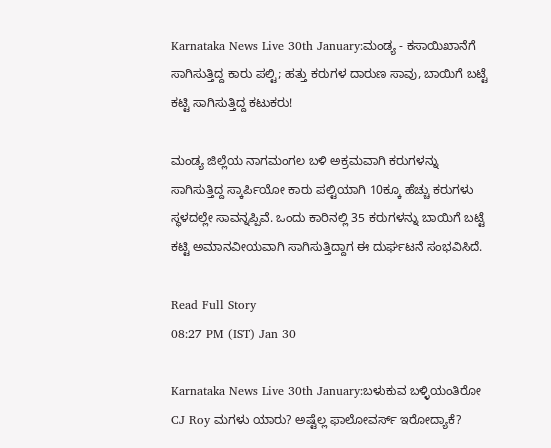Karnataka News Live 30th January:ಮಂಡ್ಯ - ಕಸಾಯಿಖಾನೆಗೆ ಸಾಗಿಸುತ್ತಿದ್ದ ಕಾರು ಪಲ್ಟಿ; ಹತ್ತು ಕರುಗಳ ದಾರುಣ ಸಾವು, ಬಾಯಿಗೆ ಬಟ್ಟೆ ಕಟ್ಟಿ ಸಾಗಿಸುತ್ತಿದ್ದ ಕಟುಕರು!

ಮಂಡ್ಯ ಜಿಲ್ಲೆಯ ನಾಗಮಂಗಲ ಬಳಿ ಅಕ್ರಮವಾಗಿ ಕರುಗಳನ್ನು ಸಾಗಿಸುತ್ತಿದ್ದ ಸ್ಕಾರ್ಪಿಯೋ ಕಾರು ಪಲ್ಟಿಯಾಗಿ 10ಕ್ಕೂ ಹೆಚ್ಚು ಕರುಗಳು ಸ್ಥಳದಲ್ಲೇ ಸಾವನ್ನಪ್ಪಿವೆ. ಒಂದು ಕಾರಿನಲ್ಲಿ 35 ಕರುಗಳನ್ನು ಬಾಯಿಗೆ ಬಟ್ಟೆ ಕಟ್ಟಿ ಅಮಾನವೀಯವಾಗಿ ಸಾಗಿಸುತ್ತಿದ್ದಾಗ ಈ ದುರ್ಘಟನೆ ಸಂಭವಿಸಿದೆ.

Read Full Story
08:27 PM (IST) Jan 30

Karnataka News Live 30th January:ಬಳುಕುವ ಬಳ್ಳಿಯಂತಿರೋ CJ Roy ಮಗಳು ಯಾರು? ಅಷ್ಟೆಲ್ಲ ಫಾಲೋವರ್ಸ್‌ ಇರೋದ್ಯಾಕೆ?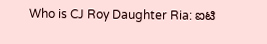Who is CJ Roy Daughter Ria: ಐಟಿ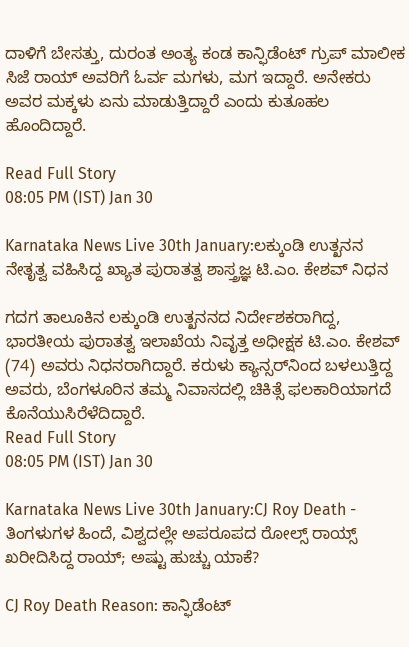ದಾಳಿಗೆ ಬೇಸತ್ತು, ದುರಂತ ಅಂತ್ಯ ಕಂಡ ಕಾನ್ಫಿಡೆಂಟ್‌ ಗ್ರುಪ್‌ ಮಾಲೀಕ ಸಿಜೆ ರಾಯ್‌ ಅವರಿಗೆ ಓರ್ವ ಮಗಳು, ಮಗ ಇದ್ದಾರೆ. ಅನೇಕರು ಅವರ ಮಕ್ಕಳು ಏನು ಮಾಡುತ್ತಿದ್ದಾರೆ ಎಂದು ಕುತೂಹಲ ಹೊಂದಿದ್ದಾರೆ.

Read Full Story
08:05 PM (IST) Jan 30

Karnataka News Live 30th January:ಲಕ್ಕುಂಡಿ ಉತ್ಖನನ ನೇತೃತ್ವ ವಹಿಸಿದ್ದ ಖ್ಯಾತ ಪುರಾತತ್ವ ಶಾಸ್ತ್ರಜ್ಞ ಟಿ.ಎಂ. ಕೇಶವ್ ನಿಧನ

ಗದಗ ತಾಲೂಕಿನ ಲಕ್ಕುಂಡಿ ಉತ್ಖನನದ ನಿರ್ದೇಶಕರಾಗಿದ್ದ, ಭಾರತೀಯ ಪುರಾತತ್ವ ಇಲಾಖೆಯ ನಿವೃತ್ತ ಅಧೀಕ್ಷಕ ಟಿ.ಎಂ. ಕೇಶವ್ (74) ಅವರು ನಿಧನರಾಗಿದ್ದಾರೆ. ಕರುಳು ಕ್ಯಾನ್ಸರ್‌ನಿಂದ ಬಳಲುತ್ತಿದ್ದ ಅವರು, ಬೆಂಗಳೂರಿನ ತಮ್ಮ ನಿವಾಸದಲ್ಲಿ ಚಿಕಿತ್ಸೆ ಫಲಕಾರಿಯಾಗದೆ ಕೊನೆಯುಸಿರೆಳೆದಿದ್ದಾರೆ.
Read Full Story
08:05 PM (IST) Jan 30

Karnataka News Live 30th January:CJ Roy Death - ತಿಂಗಳುಗಳ ಹಿಂದೆ, ವಿಶ್ವದಲ್ಲೇ ಅಪರೂಪದ ರೋಲ್ಸ್‌ ರಾಯ್ಸ್‌ ಖರೀದಿಸಿದ್ದ ರಾಯ್; ಅಷ್ಟು ಹುಚ್ಚು ಯಾಕೆ?

CJ Roy Death Reason: ಕಾನ್ಫಿಡೆಂಟ್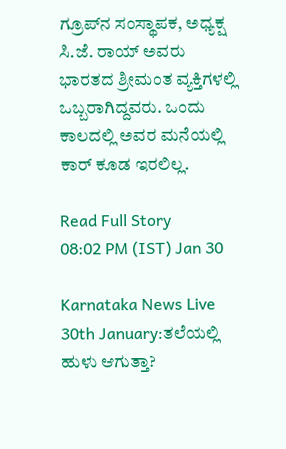ಗ್ರೂಪ್‌ನ ಸಂಸ್ಥಾಪಕ, ಅಧ್ಯಕ್ಷ ಸಿ.ಜೆ. ರಾಯ್ ಅವರು ಭಾರತದ ಶ್ರೀಮಂತ ವ್ಯಕ್ತಿಗಳಲ್ಲಿ ಒಬ್ಬರಾಗಿದ್ದವರು. ಒಂದು ಕಾಲದಲ್ಲಿ ಅವರ ಮನೆಯಲ್ಲಿ ಕಾರ್‌ ಕೂಡ ಇರಲಿಲ್ಲ.

Read Full Story
08:02 PM (IST) Jan 30

Karnataka News Live 30th January:ತಲೆಯಲ್ಲಿ ಹುಳು ಆಗುತ್ತಾ?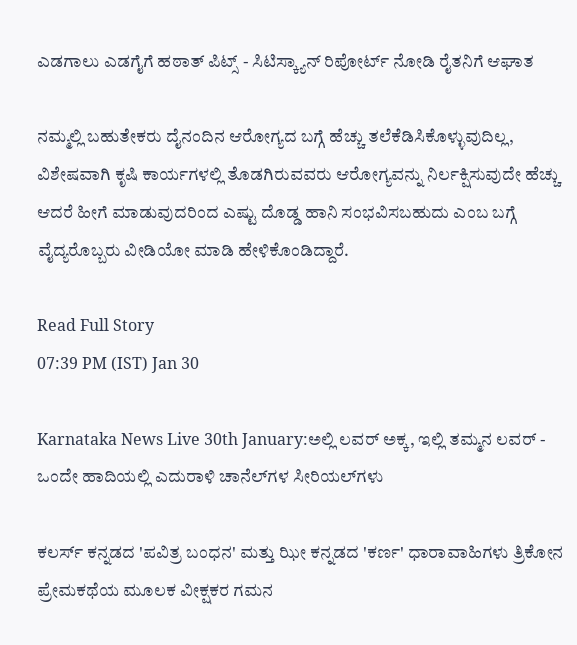ಎಡಗಾಲು ಎಡಗೈಗೆ ಹಠಾತ್ ಪಿಟ್ಸ್ - ಸಿಟಿಸ್ಕ್ಯಾನ್ ರಿಪೋರ್ಟ್ ನೋಡಿ ರೈತನಿಗೆ ಆಘಾತ

ನಮ್ಮಲ್ಲಿ ಬಹುತೇಕರು ದೈನಂದಿನ ಆರೋಗ್ಯದ ಬಗ್ಗೆ ಹೆಚ್ಚು ತಲೆಕೆಡಿಸಿಕೊಳ್ಳುವುದಿಲ್ಲ, ವಿಶೇಷವಾಗಿ ಕೃಷಿ ಕಾರ್ಯಗಳಲ್ಲಿ ತೊಡಗಿರುವವರು ಆರೋಗ್ಯವನ್ನು ನಿರ್ಲಕ್ಷಿಸುವುದೇ ಹೆಚ್ಚು ಆದರೆ ಹೀಗೆ ಮಾಡುವುದರಿಂದ ಎಷ್ಟು ದೊಡ್ಡ ಹಾನಿ ಸಂಭವಿಸಬಹುದು ಎಂಬ ಬಗ್ಗೆ ವೈದ್ಯರೊಬ್ಬರು ವೀಡಿಯೋ ಮಾಡಿ ಹೇಳಿಕೊಂಡಿದ್ದಾರೆ.

Read Full Story
07:39 PM (IST) Jan 30

Karnataka News Live 30th January:ಅಲ್ಲಿ ಲವರ್‌ ಅಕ್ಕ, ಇಲ್ಲಿ ತಮ್ಮನ ಲವರ್ - ಒಂದೇ ಹಾದಿಯಲ್ಲಿ ಎದುರಾಳಿ ಚಾನೆಲ್‌ಗಳ ಸೀರಿಯಲ್‌ಗಳು

ಕಲರ್ಸ್ ಕನ್ನಡದ 'ಪವಿತ್ರ ಬಂಧನ' ಮತ್ತು ಝೀ ಕನ್ನಡದ 'ಕರ್ಣ' ಧಾರಾವಾಹಿಗಳು ತ್ರಿಕೋನ ಪ್ರೇಮಕಥೆಯ ಮೂಲಕ ವೀಕ್ಷಕರ ಗಮನ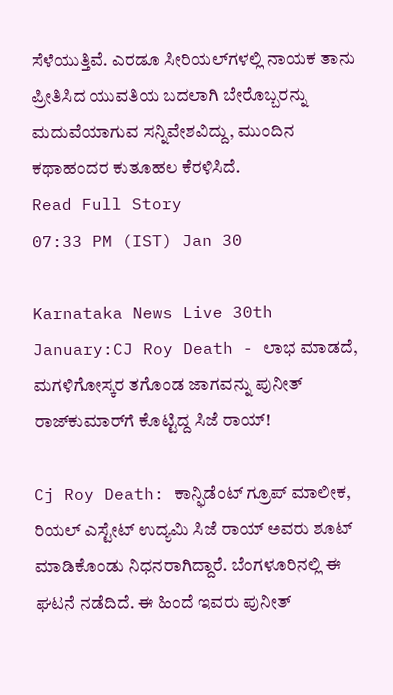ಸೆಳೆಯುತ್ತಿವೆ. ಎರಡೂ ಸೀರಿಯಲ್‌ಗಳಲ್ಲಿ ನಾಯಕ ತಾನು ಪ್ರೀತಿಸಿದ ಯುವತಿಯ ಬದಲಾಗಿ ಬೇರೊಬ್ಬರನ್ನು ಮದುವೆಯಾಗುವ ಸನ್ನಿವೇಶವಿದ್ದು, ಮುಂದಿನ ಕಥಾಹಂದರ ಕುತೂಹಲ ಕೆರಳಿಸಿದೆ.
Read Full Story
07:33 PM (IST) Jan 30

Karnataka News Live 30th January:CJ Roy Death - ಲಾಭ ಮಾಡದೆ, ಮಗಳಿಗೋಸ್ಕರ ತಗೊಂಡ ಜಾಗವನ್ನು ಪುನೀತ್‌ ರಾಜ್‌ಕುಮಾರ್‌ಗೆ ಕೊಟ್ಟಿದ್ದ ಸಿಜೆ ರಾಯ್!

Cj Roy Death: ಕಾನ್ಫಿಡೆಂಟ್‌ ಗ್ರೂಪ್‌ ಮಾಲೀಕ, ರಿಯಲ್‌ ಎಸ್ಟೇಟ್‌ ಉದ್ಯಮಿ ಸಿಜೆ ರಾಯ್‌ ಅವರು ಶೂಟ್‌ ಮಾಡಿಕೊಂಡು ನಿಧನರಾಗಿದ್ದಾರೆ. ಬೆಂಗಳೂರಿನಲ್ಲಿ ಈ ಘಟನೆ ನಡೆದಿದೆ. ಈ ಹಿಂದೆ ಇವರು ಪುನೀತ್‌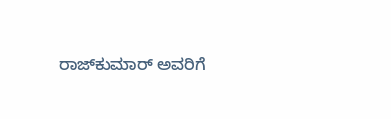ರಾಜ್‌ಕುಮಾರ್‌ ಅವರಿಗೆ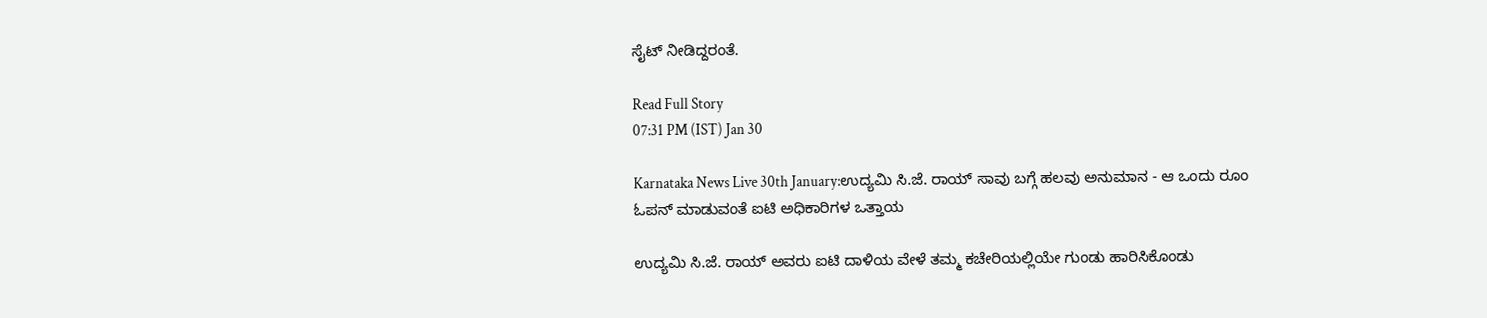ಸೈಟ್‌ ನೀಡಿದ್ದರಂತೆ.

Read Full Story
07:31 PM (IST) Jan 30

Karnataka News Live 30th January:ಉದ್ಯಮಿ ಸಿ.ಜೆ. ರಾಯ್ ಸಾವು ಬಗ್ಗೆ ಹಲವು ಅನುಮಾನ - ಆ ಒಂದು ರೂಂ ಓಪನ್ ಮಾಡುವಂತೆ ಐಟಿ ಅಧಿಕಾರಿಗಳ ಒತ್ತಾಯ

ಉದ್ಯಮಿ ಸಿ.ಜೆ. ರಾಯ್ ಅವರು ಐಟಿ ದಾಳಿಯ ವೇಳೆ ತಮ್ಮ ಕಚೇರಿಯಲ್ಲಿಯೇ ಗುಂಡು ಹಾರಿಸಿಕೊಂಡು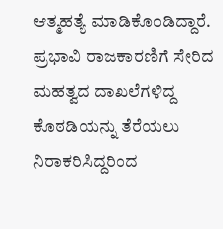ಆತ್ಮಹತ್ಯೆ ಮಾಡಿಕೊಂಡಿದ್ದಾರೆ. ಪ್ರಭಾವಿ ರಾಜಕಾರಣಿಗೆ ಸೇರಿದ ಮಹತ್ವದ ದಾಖಲೆಗಳಿದ್ದ ಕೊಠಡಿಯನ್ನು ತೆರೆಯಲು ನಿರಾಕರಿಸಿದ್ದರಿಂದ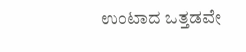ಉಂಟಾದ ಒತ್ತಡವೇ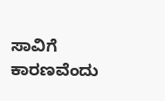ಸಾವಿಗೆ ಕಾರಣವೆಂದು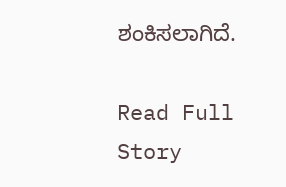ಶಂಕಿಸಲಾಗಿದೆ.

Read Full Story